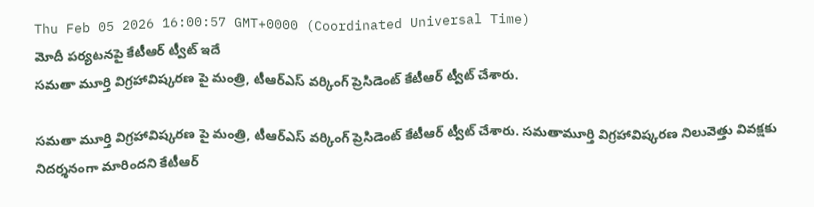Thu Feb 05 2026 16:00:57 GMT+0000 (Coordinated Universal Time)
మోదీ పర్యటనపై కేటీఆర్ ట్వీట్ ఇదే
సమతా మూర్తి విగ్రహావిష్కరణ పై మంత్రి, టీఆర్ఎస్ వర్కింగ్ ప్రెసిడెంట్ కేటీఆర్ ట్వీట్ చేశారు.

సమతా మూర్తి విగ్రహావిష్కరణ పై మంత్రి, టీఆర్ఎస్ వర్కింగ్ ప్రెసిడెంట్ కేటీఆర్ ట్వీట్ చేశారు. సమతామూర్తి విగ్రహావిష్కరణ నిలువెత్తు వివక్షకు నిదర్శనంగా మారిందని కేటీఆర్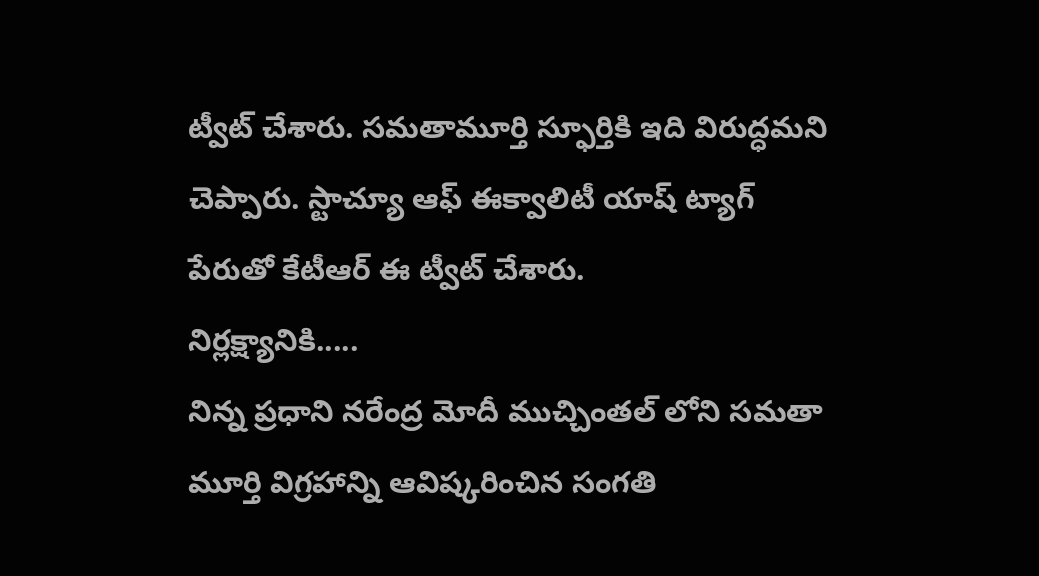ట్వీట్ చేశారు. సమతామూర్తి స్ఫూర్తికి ఇది విరుద్ధమని చెప్పారు. స్టాచ్యూ ఆఫ్ ఈక్వాలిటీ యాష్ ట్యాగ్ పేరుతో కేటీఆర్ ఈ ట్వీట్ చేశారు.
నిర్లక్ష్యానికి.....
నిన్న ప్రధాని నరేంద్ర మోదీ ముచ్చింతల్ లోని సమతా మూర్తి విగ్రహాన్ని ఆవిష్కరించిన సంగతి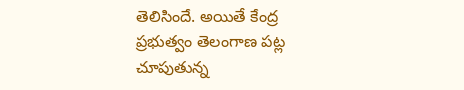తెలిసిందే. అయితే కేంద్ర ప్రభుత్వం తెలంగాణ పట్ల చూపుతున్న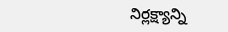నిర్లక్ష్యాన్ని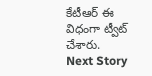కేటీఆర్ ఈ విధంగా ట్వీట్ చేశారు.
Next Story